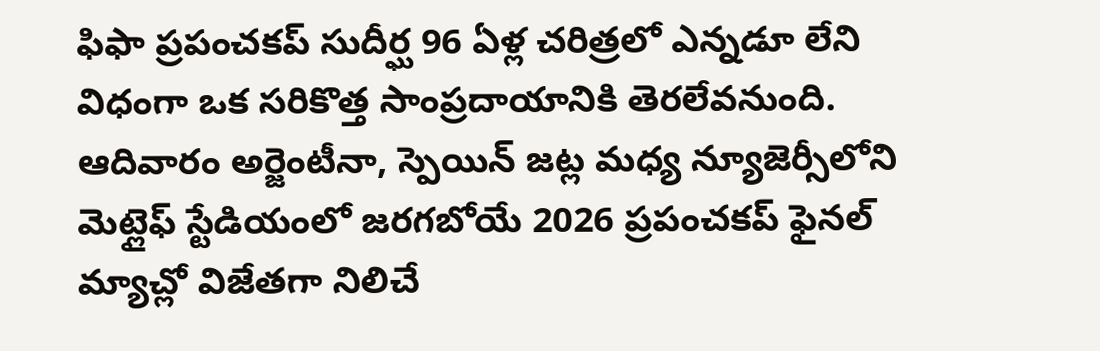ఫిఫా ప్రపంచకప్ సుదీర్ఘ 96 ఏళ్ల చరిత్రలో ఎన్నడూ లేని విధంగా ఒక సరికొత్త సాంప్రదాయానికి తెరలేవనుంది. ఆదివారం అర్జెంటీనా, స్పెయిన్ జట్ల మధ్య న్యూజెర్సీలోని మెట్లైఫ్ స్టేడియంలో జరగబోయే 2026 ప్రపంచకప్ ఫైనల్ మ్యాచ్లో విజేతగా నిలిచే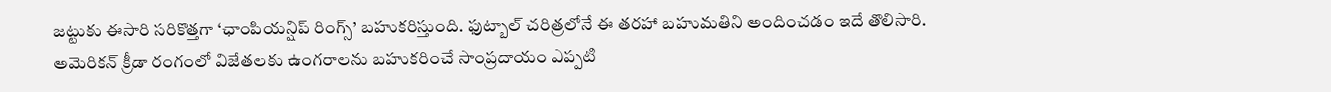జట్టుకు ఈసారి సరికొత్తగా ‘ఛాంపియన్షిప్ రింగ్స్’ బహుకరిస్తుంది. ఫుట్బాల్ చరిత్రలోనే ఈ తరహా బహుమతిని అందించడం ఇదే తొలిసారి. అమెరికన్ క్రీడా రంగంలో విజేతలకు ఉంగరాలను బహుకరించే సాంప్రదాయం ఎప్పటి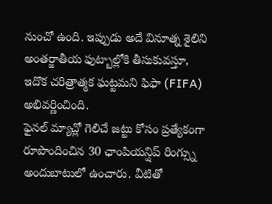నుంచో ఉంది. ఇప్పుడు అదే వినూత్న శైలిని అంతర్జాతీయ ఫుట్బాల్లోకి తీసుకువస్తూ, ఇదొక చరిత్రాత్మక ఘట్టమని ఫిఫా (FIFA) అభివర్ణించింది.
ఫైనల్ మ్యాచ్లో గెలిచే జట్టు కోసం ప్రత్యేకంగా రూపొందించిన 30 ఛాంపియన్షిప్ రింగ్స్ను అందుబాటులో ఉంచారు. వీటితో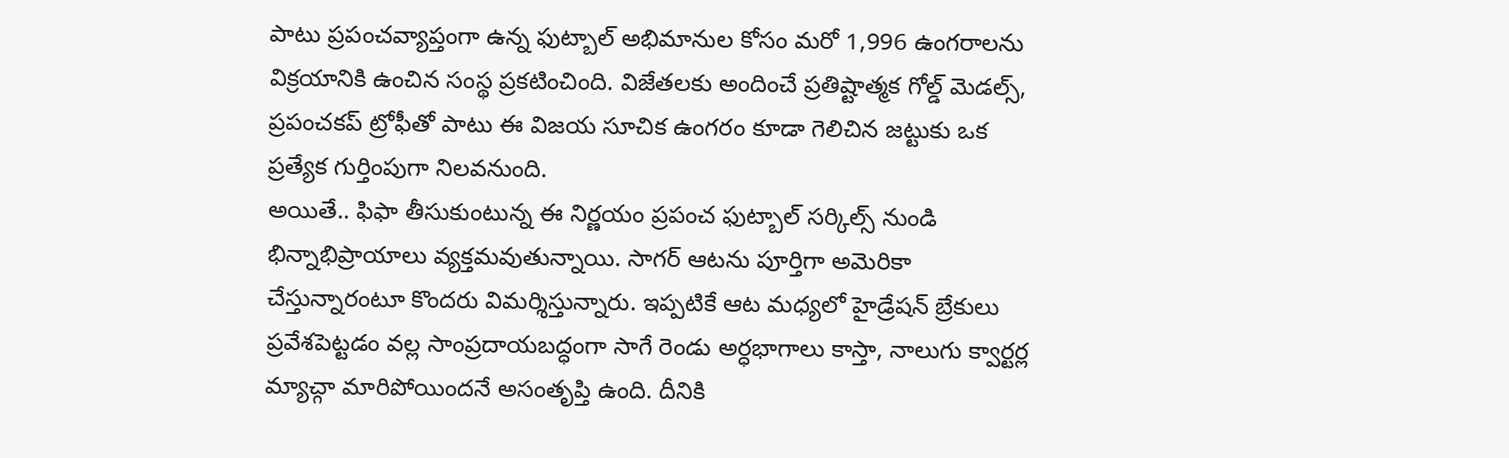పాటు ప్రపంచవ్యాప్తంగా ఉన్న ఫుట్బాల్ అభిమానుల కోసం మరో 1,996 ఉంగరాలను విక్రయానికి ఉంచిన సంస్థ ప్రకటించింది. విజేతలకు అందించే ప్రతిష్టాత్మక గోల్డ్ మెడల్స్, ప్రపంచకప్ ట్రోఫీతో పాటు ఈ విజయ సూచిక ఉంగరం కూడా గెలిచిన జట్టుకు ఒక ప్రత్యేక గుర్తింపుగా నిలవనుంది.
అయితే.. ఫిఫా తీసుకుంటున్న ఈ నిర్ణయం ప్రపంచ ఫుట్బాల్ సర్కిల్స్ నుండి భిన్నాభిప్రాయాలు వ్యక్తమవుతున్నాయి. సాగర్ ఆటను పూర్తిగా అమెరికా చేస్తున్నారంటూ కొందరు విమర్శిస్తున్నారు. ఇప్పటికే ఆట మధ్యలో హైడ్రేషన్ బ్రేకులు ప్రవేశపెట్టడం వల్ల సాంప్రదాయబద్ధంగా సాగే రెండు అర్ధభాగాలు కాస్తా, నాలుగు క్వార్టర్ల మ్యాచ్గా మారిపోయిందనే అసంతృప్తి ఉంది. దీనికి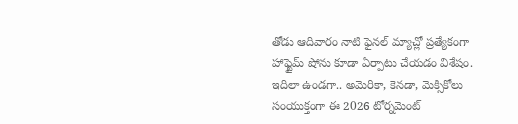తోడు ఆదివారం నాటి ఫైనల్ మ్యాచ్లో ప్రత్యేకంగా హాఫ్టైమ్ షోను కూడా ఏర్పాటు చేయడం విశేషం.
ఇదిలా ఉండగా.. అమెరికా, కెనడా, మెక్సికోలు సంయుక్తంగా ఈ 2026 టోర్నమెంట్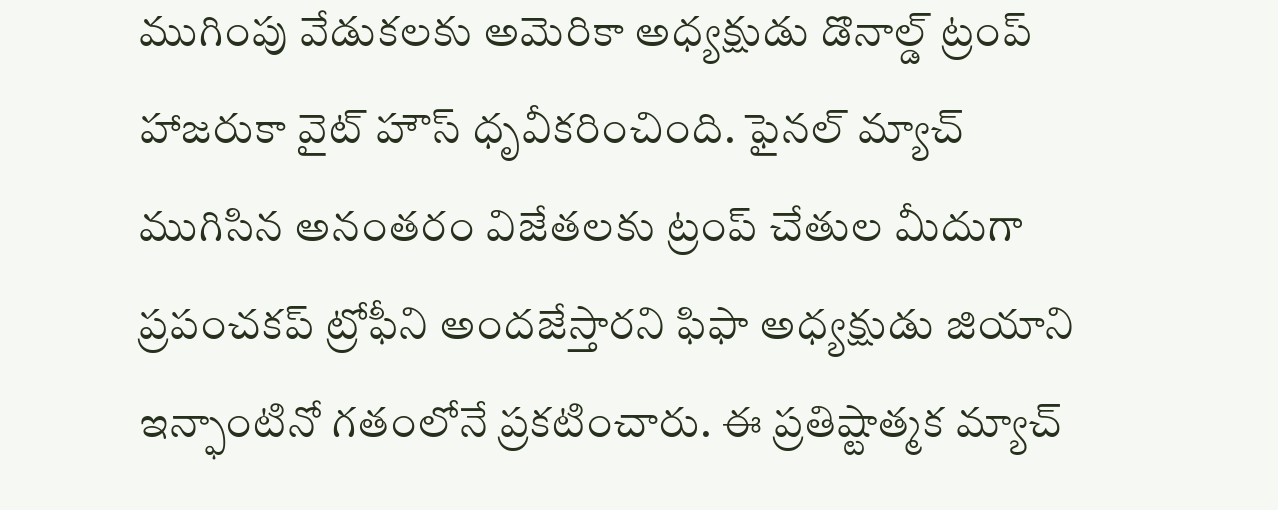ముగింపు వేడుకలకు అమెరికా అధ్యక్షుడు డొనాల్డ్ ట్రంప్ హాజరుకా వైట్ హౌస్ ధృవీకరించింది. ఫైనల్ మ్యాచ్ ముగిసిన అనంతరం విజేతలకు ట్రంప్ చేతుల మీదుగా ప్రపంచకప్ ట్రోఫీని అందజేస్తారని ఫిఫా అధ్యక్షుడు జియాని ఇన్ఫాంటినో గతంలోనే ప్రకటించారు. ఈ ప్రతిష్టాత్మక మ్యాచ్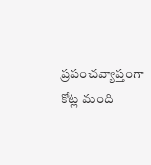ప్రపంచవ్యాప్తంగా కోట్ల మంది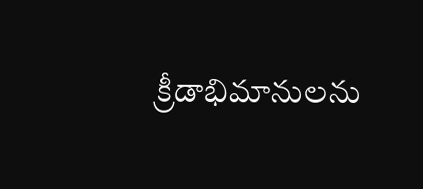క్రీడాభిమానులను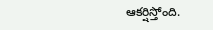ఆకర్షిస్తోంది.